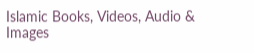Islamic Books, Videos, Audio & Images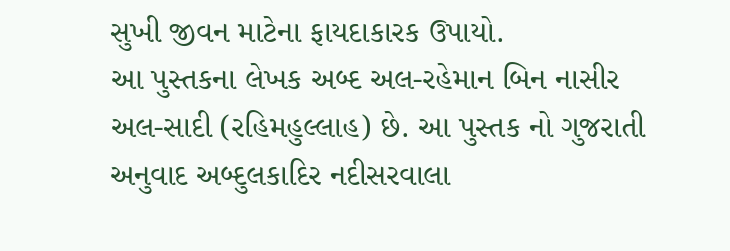સુખી જીવન માટેના ફાયદાકારક ઉપાયો.
આ પુસ્તકના લેખક અબ્દ અલ-રહેમાન બિન નાસીર અલ-સાદી (રહિમહુલ્લાહ) છે. આ પુસ્તક નો ગુજરાતી અનુવાદ અબ્દુલકાદિર નદીસરવાલા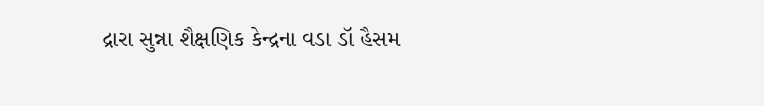દ્રારા સુન્ના શૈક્ષણિક કેન્દ્રના વડા ડૉ હૈસમ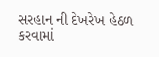સરહાન ની દેખરેખ હેઠળ કરવામાં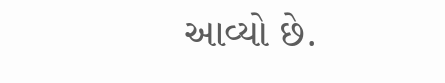આવ્યો છે.